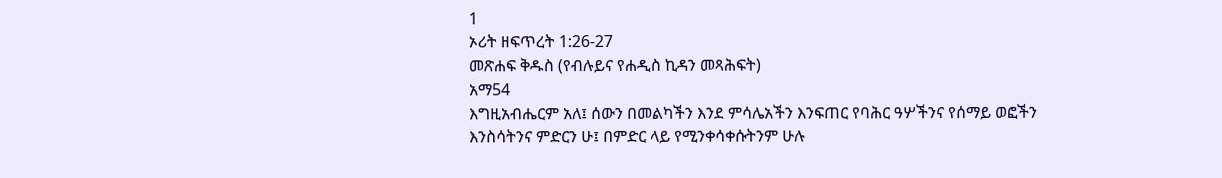1
ኦሪት ዘፍጥረት 1:26-27
መጽሐፍ ቅዱስ (የብሉይና የሐዲስ ኪዳን መጻሕፍት)
አማ54
እግዚአብሔርም አለ፤ ሰውን በመልካችን እንደ ምሳሌአችን እንፍጠር የባሕር ዓሦችንና የሰማይ ወፎችን እንስሳትንና ምድርን ሁ፤ በምድር ላይ የሚንቀሳቀሱትንም ሁሉ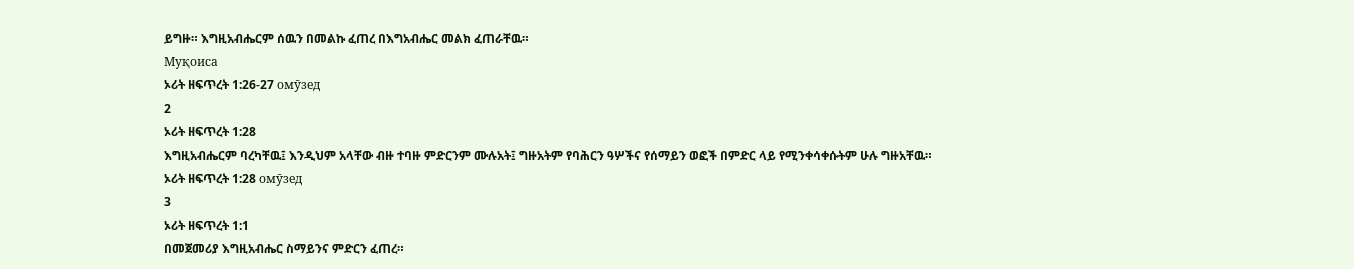ይግዙ። እግዚአብሔርም ሰዉን በመልኩ ፈጠረ በእግአብሔር መልክ ፈጠራቸዉ።
Муқоиса
ኦሪት ዘፍጥረት 1:26-27 омӯзед
2
ኦሪት ዘፍጥረት 1:28
እግዚአብሔርም ባረካቸዉ፤ እንዲህም አላቸው ብዙ ተባዙ ምድርንም ሙሉአት፤ ግዙአትም የባሕርን ዓሦችና የሰማይን ወፎች በምድር ላይ የሚንቀሳቀሱትም ሁሉ ግዙአቸዉ።
ኦሪት ዘፍጥረት 1:28 омӯзед
3
ኦሪት ዘፍጥረት 1:1
በመጀመሪያ እግዚአብሔር ስማይንና ምድርን ፈጠረ።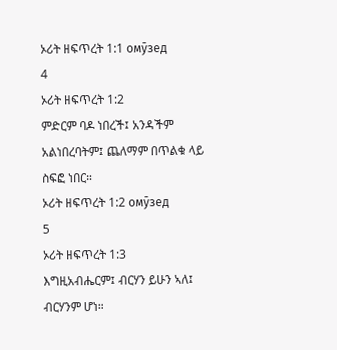ኦሪት ዘፍጥረት 1:1 омӯзед
4
ኦሪት ዘፍጥረት 1:2
ምድርም ባዶ ነበረች፤ አንዳችም አልነበረባትም፤ ጨለማም በጥልቁ ላይ ስፍፎ ነበር።
ኦሪት ዘፍጥረት 1:2 омӯзед
5
ኦሪት ዘፍጥረት 1:3
እግዚአብሔርም፤ ብርሃን ይሁን ኣለ፤ ብርሃንም ሆነ።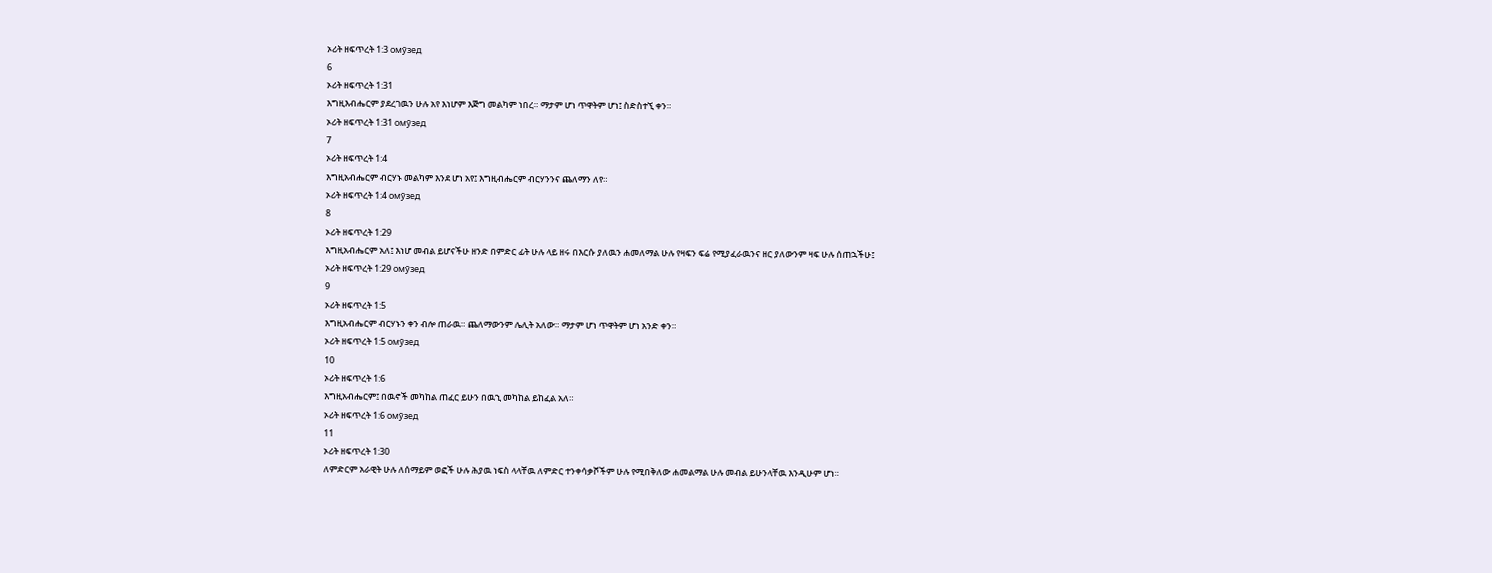ኦሪት ዘፍጥረት 1:3 омӯзед
6
ኦሪት ዘፍጥረት 1:31
እግዚእብሔርም ያደረገዉን ሁሉ አየ እነሆም እጅግ መልካም ነበረ። ማታም ሆነ ጥዋትም ሆነ፤ ስድስተኚ ቀን።
ኦሪት ዘፍጥረት 1:31 омӯзед
7
ኦሪት ዘፍጥረት 1:4
እግዚአብሔርም ብርሃኑ መልካም እንደ ሆነ አየ፤ እግዚብሔርም ብርሃንንና ጨለማን ለየ።
ኦሪት ዘፍጥረት 1:4 омӯзед
8
ኦሪት ዘፍጥረት 1:29
እግዚአብሔርም አለ፤ እነሆ መብል ይሆናችሁ ዘንድ በምድር ፊት ሁሉ ላይ ዘሩ በእርሱ ያለዉን ሐመለማል ሁሉ የዛፍን ፍሬ የሚያፈራዉንና ዘር ያለውንም ዛፍ ሁሉ ሰጠኋችሁ፤
ኦሪት ዘፍጥረት 1:29 омӯзед
9
ኦሪት ዘፍጥረት 1:5
እግዚአብሔርም ብርሃኑን ቀን ብሎ ጠራዉ። ጨለማውንም ሌሊት አለው። ማታም ሆነ ጥዋትም ሆነ አንድ ቀን።
ኦሪት ዘፍጥረት 1:5 омӯзед
10
ኦሪት ዘፍጥረት 1:6
እግዚአብሔርም፤ በዉኖች መካከል ጠፈር ይሁን በዉኂ መካከል ይከፈል አለ።
ኦሪት ዘፍጥረት 1:6 омӯзед
11
ኦሪት ዘፍጥረት 1:30
ለምድርም አራዊት ሁሉ ለሰማይም ወፎች ሁሉ ሕያዉ ነፍስ ላላቸዉ ለምድር ተንቀሳቃሾችም ሁሉ የሚበቅለው ሐመልማል ሁሉ መብል ይሁንላቸዉ እንዲሁም ሆነ።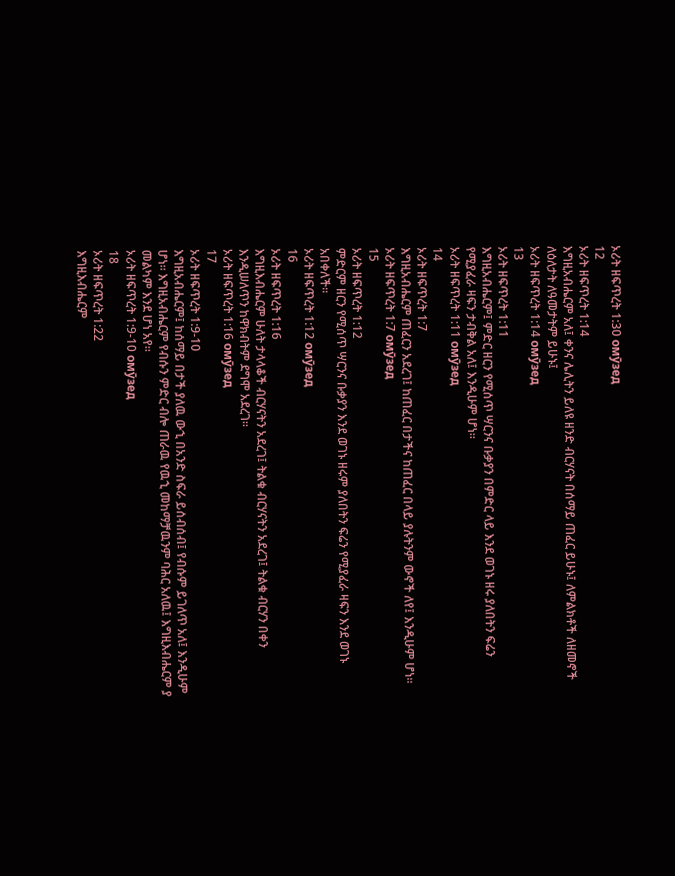ኦሪት ዘፍጥረት 1:30 омӯзед
12
ኦሪት ዘፍጥረት 1:14
እግዚአብሔርም አለ፤ ቀንና ሌሊትን ይለዩ ዘንድ ብርሃናት በሰማይ ጠፈር ይሁኑ፤ ለምልክቶች ለዘመኖች ለዕለታት ለዓመታትም ይሁኑ፤
ኦሪት ዘፍጥረት 1:14 омӯзед
13
ኦሪት ዘፍጥረት 1:11
እግዚአብሔርም፤ ምድር ዘርን የሚሰጥ ሣርንና ቡቃያን በምድር ላይ እንደ ወገኑ ዘሩ ያለበትን ፍሬን የሚያፈራ ዛፍን ታብቅል አለ፤ እንዲሁም ሆነ።
ኦሪት ዘፍጥረት 1:11 омӯзед
14
ኦሪት ዘፍጥረት 1:7
እግዚአብሔርም ጠፈርን አደረገ፤ ከጠፈር በታችና ከጠፈር በላይ ያሉትንም ውኖች ለየ፤ እንዲሁም ሆነ።
ኦሪት ዘፍጥረት 1:7 омӯзед
15
ኦሪት ዘፍጥረት 1:12
ምድርም ዘርን የሚሰጥ ሣርንና ቡቃያን እንደ ወገኑ ዘሩም ያለበትን ፍሬን የሚያፈራ ዛፍን እንደ ወገኑ አበቀለች።
ኦሪት ዘፍጥረት 1:12 омӯзед
16
ኦሪት ዘፍጥረት 1:16
እግዚእብሔርም ሁለት ታላላቆች ብርሃናትን አደረገ፤ ትልቁ ብርሃናትን አደረገ፤ ትልቁ ብርሃን በቀን እንዲሠለጥን ከዋክብትም ደግሞ አደረገ።
ኦሪት ዘፍጥረት 1:16 омӯзед
17
ኦሪት ዘፍጥረት 1:9-10
እግዚአብሔርም፤ ከሰማይ በታች ያለዉ ውኂ በአንድ ስፍራ ይሰብሰብ፤ የብሱም ይገለጥ አለ፤ እንዲሁም ሆነ። እግዚአብሔርም የብሱን ምድር ብሎ ጠራዉ የዉኂ መከማቻዉንም ባሕር አለዉ፤ እግዚእብሔርም ያ መልካም እንደ ሆነ አየ።
ኦሪት ዘፍጥረት 1:9-10 омӯзед
18
ኦሪት ዘፍጥረት 1:22
እግዚእብሔርም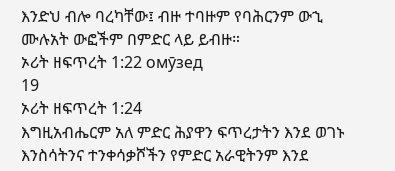እንድህ ብሎ ባረካቸው፤ ብዙ ተባዙም የባሕርንም ውኂ ሙሉአት ውፎችም በምድር ላይ ይብዙ።
ኦሪት ዘፍጥረት 1:22 омӯзед
19
ኦሪት ዘፍጥረት 1:24
እግዚአብሔርም አለ ምድር ሕያዋን ፍጥረታትን እንደ ወገኑ እንስሳትንና ተንቀሳቃሾችን የምድር አራዊትንም እንደ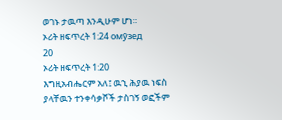ወገኑ ታዉጣ እንዲሁም ሆነ።
ኦሪት ዘፍጥረት 1:24 омӯзед
20
ኦሪት ዘፍጥረት 1:20
እግዚአብሔርም አለ፤ ዉኂ ሕያዉ ነፍስ ያላቸዉን ተንቀሳቃሾች ታስገኝ ወፎችም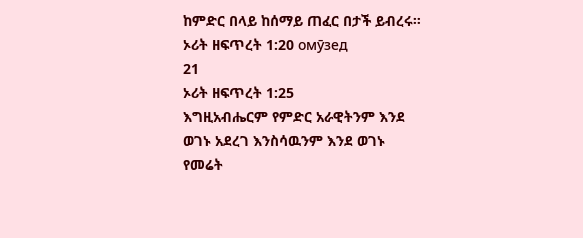ከምድር በላይ ከሰማይ ጠፈር በታች ይብረሩ።
ኦሪት ዘፍጥረት 1:20 омӯзед
21
ኦሪት ዘፍጥረት 1:25
እግዚአብሔርም የምድር አራዊትንም እንደ ወገኑ አደረገ እንስሳዉንም እንደ ወገኑ የመሬት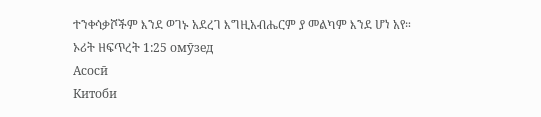ተንቀሳቃሾችም እንደ ወገኑ አደረገ እግዚአብሔርም ያ መልካም እንደ ሆነ አየ።
ኦሪት ዘፍጥረት 1:25 омӯзед
Асосӣ
Китоби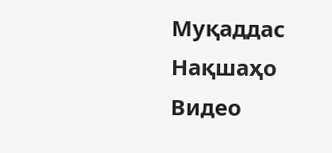Муқаддас
Нақшаҳо
Видео